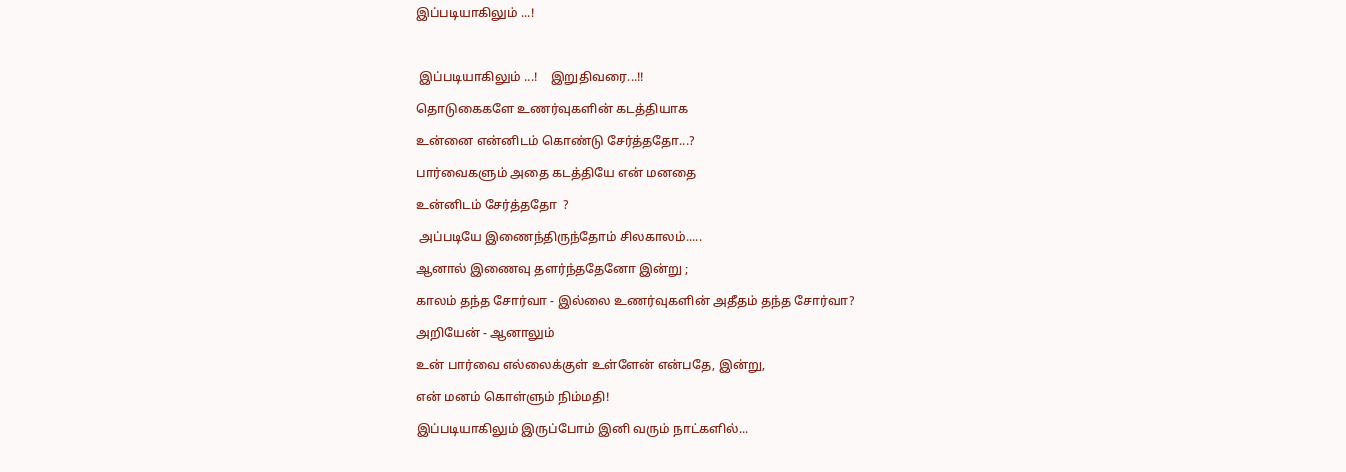இப்படியாகிலும் ...!



 இப்படியாகிலும் ...!    இறுதிவரை...!!

தொடுகைகளே உணர்வுகளின் கடத்தியாக

உன்னை என்னிடம் கொண்டு சேர்த்ததோ...?

பார்வைகளும் அதை கடத்தியே என் மனதை

உன்னிடம் சேர்த்ததோ  ?

 அப்படியே இணைந்திருந்தோம் சிலகாலம்.....

ஆனால் இணைவு தளர்ந்ததேனோ இன்று ;

காலம் தந்த சோர்வா - இல்லை உணர்வுகளின் அதீதம் தந்த சோர்வா?

அறியேன் - ஆனாலும்

உன் பார்வை எல்லைக்குள் உள்ளேன் என்பதே, இன்று,

என் மனம் கொள்ளும் நிம்மதி!

இப்படியாகிலும் இருப்போம் இனி வரும் நாட்களில்...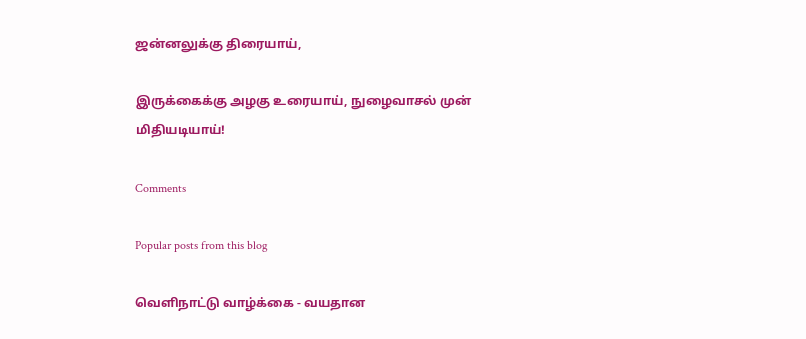ஜன்னலுக்கு திரையாய்,

இருக்கைக்கு அழகு உரையாய், நுழைவாசல் முன் மிதியடியாய்!

Comments

Popular posts from this blog

வெளிநாட்டு வாழ்க்கை - வயதான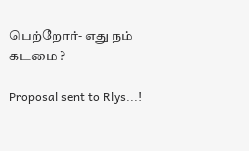பெற்றோர்- எது நம் கடமை ?

Proposal sent to Rlys...!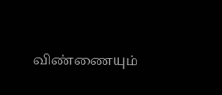விண்ணையும்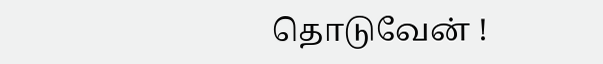தொடுவேன் !